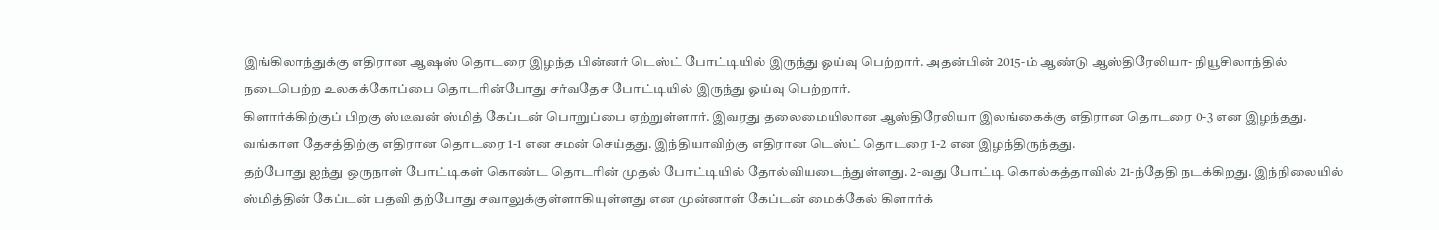இங்கிலாந்துக்கு எதிரான ஆஷஸ் தொடரை இழந்த பின்னர் டெஸ்ட் போட்டியில் இருந்து ஓய்வு பெற்றார். அதன்பின் 2015-ம் ஆண்டு ஆஸ்திரேலியா- நியூசிலாந்தில் நடைபெற்ற உலகக்கோப்பை தொடரின்போது சர்வதேச போட்டியில் இருந்து ஓய்வு பெற்றார்.
கிளார்க்கிற்குப் பிறகு ஸ்டீவன் ஸ்மித் கேப்டன் பொறுப்பை ஏற்றுள்ளார். இவரது தலைமையிலான ஆஸ்திரேலியா இலங்கைக்கு எதிரான தொடரை 0-3 என இழந்தது. வங்காள தேசத்திற்கு எதிரான தொடரை 1-1 என சமன் செய்தது. இந்தியாவிற்கு எதிரான டெஸ்ட் தொடரை 1-2 என இழந்திருந்தது.
தற்போது ஐந்து ஒருநாள் போட்டிகள் கொண்ட தொடரின் முதல் போட்டியில் தோல்வியடைந்துள்ளது. 2-வது போட்டி கொல்கத்தாவில் 21-ந்தேதி நடக்கிறது. இந்நிலையில் ஸ்மித்தின் கேப்டன் பதவி தற்போது சவாலுக்குள்ளாகியுள்ளது என முன்னாள் கேப்டன் மைக்கேல் கிளார்க்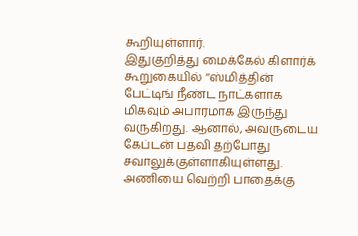கூறியுள்ளார்.
இதுகுறித்து மைக்கேல் கிளார்க் கூறுகையில் ‘‘ஸ்மித்தின் பேட்டிங் நீண்ட நாட்களாக மிகவும் அபாரமாக இருந்து வருகிறது. ஆனால், அவருடைய கேப்டன் பதவி தற்போது சவாலுக்குள்ளாகியுள்ளது. அணியை வெற்றி பாதைக்கு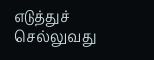எடுத்துச் செல்லுவது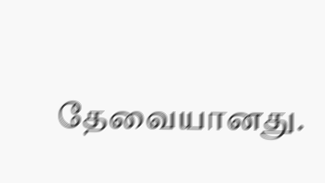தேவையானது.